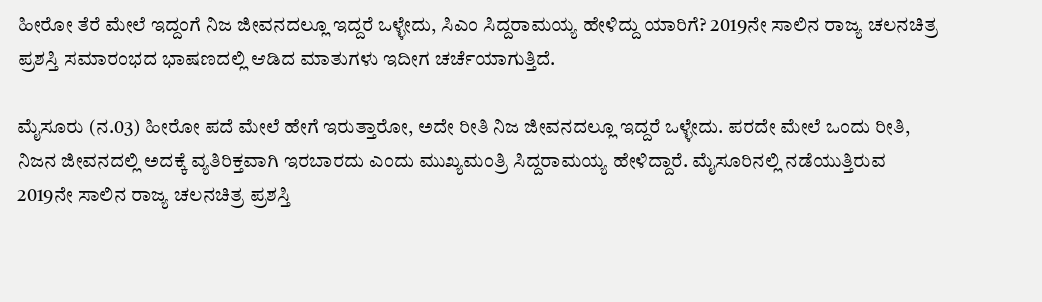ಹೀರೋ ತೆರೆ ಮೇಲೆ ಇದ್ದಂಗೆ ನಿಜ ಜೀವನದಲ್ಲೂ ಇದ್ದರೆ ಒಳ್ಳೇದು, ಸಿಎಂ ಸಿದ್ದರಾಮಯ್ಯ ಹೇಳಿದ್ದು ಯಾರಿಗೆ? 2019ನೇ ಸಾಲಿನ ರಾಜ್ಯ ಚಲನಚಿತ್ರ ಪ್ರಶಸ್ತಿ ಸಮಾರಂಭದ ಭಾಷಣದಲ್ಲಿ ಆಡಿದ ಮಾತುಗಳು ಇದೀಗ ಚರ್ಚೆಯಾಗುತ್ತಿದೆ.

ಮೈಸೂರು (ನ.03) ಹೀರೋ ಪದೆ ಮೇಲೆ ಹೇಗೆ ಇರುತ್ತಾರೋ, ಅದೇ ರೀತಿ ನಿಜ ಜೀವನದಲ್ಲೂ ಇದ್ದರೆ ಒಳ್ಳೇದು. ಪರದೇ ಮೇಲೆ ಒಂದು ರೀತಿ, ನಿಜನ ಜೀವನದಲ್ಲಿ ಅದಕ್ಕೆ ವ್ಯತಿರಿಕ್ತವಾಗಿ ಇರಬಾರದು ಎಂದು ಮುಖ್ಯಮಂತ್ರಿ ಸಿದ್ದರಾಮಯ್ಯ ಹೇಳಿದ್ದಾರೆ. ಮೈಸೂರಿನಲ್ಲಿ ನಡೆಯುತ್ತಿರುವ 2019ನೇ ಸಾಲಿನ ರಾಜ್ಯ ಚಲನಚಿತ್ರ ಪ್ರಶಸ್ತಿ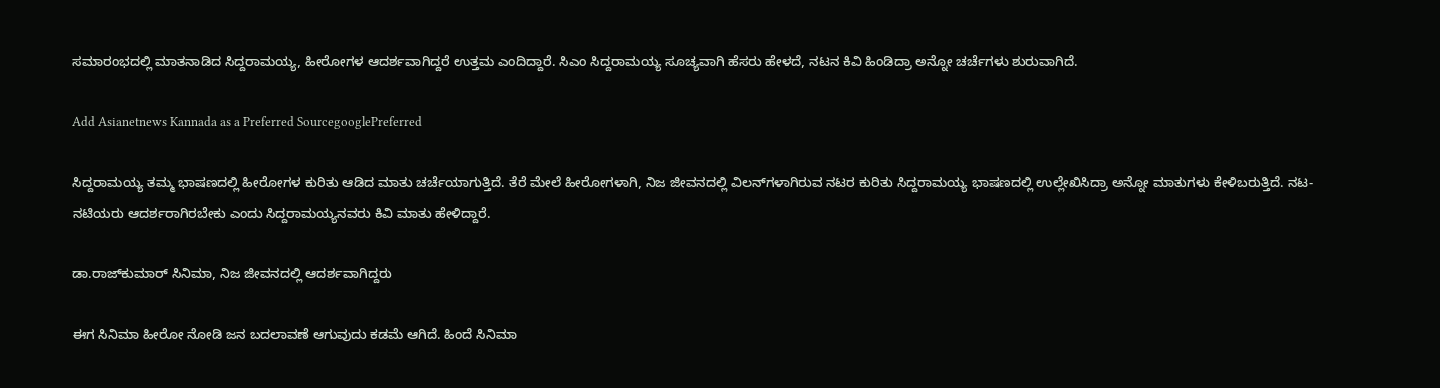ಸಮಾರಂಭದಲ್ಲಿ ಮಾತನಾಡಿದ ಸಿದ್ದರಾಮಯ್ಯ, ಹೀರೋಗಳ ಆದರ್ಶವಾಗಿದ್ದರೆ ಉತ್ತಮ ಎಂದಿದ್ದಾರೆ. ಸಿಎಂ ಸಿದ್ದರಾಮಯ್ಯ ಸೂಚ್ಯವಾಗಿ ಹೆಸರು ಹೇಳದೆ, ನಟನ ಕಿವಿ ಹಿಂಡಿದ್ರಾ ಅನ್ನೋ ಚರ್ಚೆಗಳು ಶುರುವಾಗಿದೆ.

Add Asianetnews Kannada as a Preferred SourcegooglePreferred

ಸಿದ್ದರಾಮಯ್ಯ ತಮ್ಮ ಭಾಷಣದಲ್ಲಿ ಹೀರೋಗಳ ಕುರಿತು ಆಡಿದ ಮಾತು ಚರ್ಚೆಯಾಗುತ್ತಿದೆ. ತೆರೆ ಮೇಲೆ ಹೀರೋಗಳಾಗಿ, ನಿಜ ಜೀವನದಲ್ಲಿ ವಿಲನ್‌ಗಳಾಗಿರುವ ನಟರ ಕುರಿತು ಸಿದ್ದರಾಮಯ್ಯ ಭಾಷಣದಲ್ಲಿ ಉಲ್ಲೇಖಿಸಿದ್ರಾ ಅನ್ನೋ ಮಾತುಗಳು ಕೇಳಿಬರುತ್ತಿದೆ. ನಟ-ನಟಿಯರು ಆದರ್ಶರಾಗಿರಬೇಕು ಎಂದು ಸಿದ್ದರಾಮಯ್ಯನವರು ಕಿವಿ ಮಾತು ಹೇಳಿದ್ದಾರೆ.

ಡಾ.ರಾಜ್‌ಕುಮಾರ್ ಸಿನಿಮಾ, ನಿಜ ಜೀವನದಲ್ಲಿ ಆದರ್ಶವಾಗಿದ್ದರು

ಈಗ ಸಿನಿಮಾ ಹೀರೋ ನೋಡಿ ಜನ ಬದಲಾವಣೆ ಆಗುವುದು ಕಡಮೆ ಆಗಿದೆ. ಹಿಂದೆ ಸಿನಿಮಾ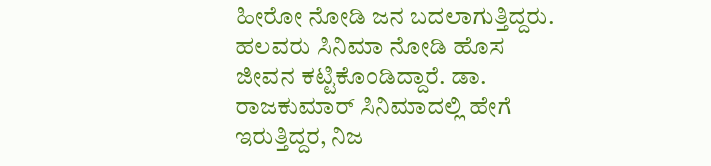ಹೀರೋ ನೋಡಿ ಜನ ಬದಲಾಗುತ್ತಿದ್ದರು. ಹಲವರು ಸಿನಿಮಾ ನೋಡಿ ಹೊಸ ಜೀವನ ಕಟ್ಟಿಕೊಂಡಿದ್ದಾರೆ. ಡಾ. ರಾಜಕುಮಾರ್ ಸಿನಿಮಾದಲ್ಲಿ ಹೇಗೆ ಇರುತ್ತಿದ್ದರ, ನಿಜ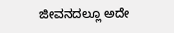ಜೀವನದಲ್ಲೂ ಅದೇ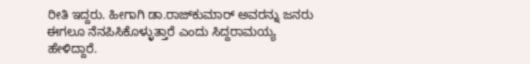ರೀತಿ ಇದ್ದರು. ಹೀಗಾಗಿ ಡಾ.ರಾಜ್‌ಕುಮಾರ್ ಅವರನ್ನು ಜನರು ಈಗಲೂ ನೆನಪಿಸಿಕೊಳ್ಳುತ್ತಾರೆ ಎಂದು ಸಿದ್ದರಾಮಯ್ಯ ಹೇಳಿದ್ದಾರೆ.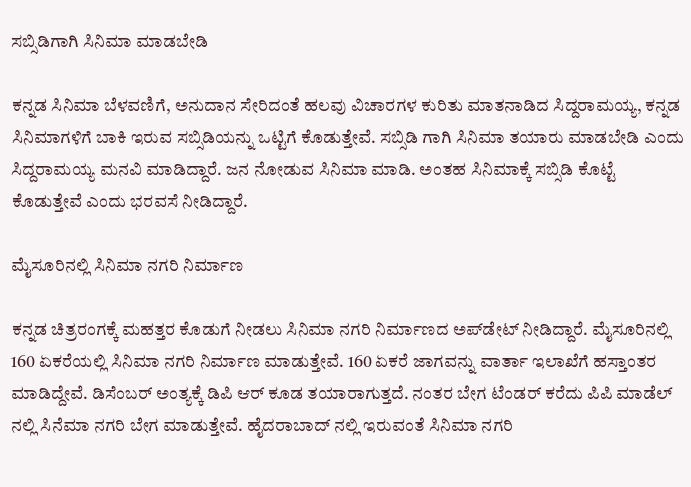ಸಬ್ಸಿಡಿಗಾಗಿ ಸಿನಿಮಾ ಮಾಡಬೇಡಿ

ಕನ್ನಡ ಸಿನಿಮಾ ಬೆಳವಣಿಗೆ, ಅನುದಾನ ಸೇರಿದಂತೆ ಹಲವು ವಿಚಾರಗಳ ಕುರಿತು ಮಾತನಾಡಿದ ಸಿದ್ದರಾಮಯ್ಯ, ಕನ್ನಡ ಸಿನಿಮಾಗಳಿಗೆ ಬಾಕಿ ಇರುವ ಸಬ್ಸಿಡಿಯನ್ನು ಒಟ್ಟಿಗೆ ಕೊಡುತ್ತೇವೆ. ಸಬ್ಸಿಡಿ ಗಾಗಿ ಸಿನಿಮಾ ತಯಾರು ಮಾಡಬೇಡಿ ಎಂದು ಸಿದ್ದರಾಮಯ್ಯ ಮನವಿ ಮಾಡಿದ್ದಾರೆ. ಜನ ನೋಡುವ ಸಿನಿಮಾ ಮಾಡಿ. ಅಂತಹ ಸಿನಿಮಾಕ್ಕೆ ಸಬ್ಸಿಡಿ ಕೊಟ್ಟೆ ಕೊಡುತ್ತೇವೆ‌ ಎಂದು ಭರವಸೆ ನೀಡಿದ್ದಾರೆ.

ಮೈಸೂರಿನಲ್ಲಿ ಸಿನಿಮಾ ನಗರಿ ನಿರ್ಮಾಣ

ಕನ್ನಡ ಚಿತ್ರರಂಗಕ್ಕೆ ಮಹತ್ತರ ಕೊಡುಗೆ ನೀಡಲು ಸಿನಿಮಾ ನಗರಿ ನಿರ್ಮಾಣದ ಅಪ್‌ಡೇಟ್ ನೀಡಿದ್ದಾರೆ. ಮೈಸೂರಿನಲ್ಲಿ 160 ಏಕರೆಯಲ್ಲಿ ಸಿನಿಮಾ ನಗರಿ ನಿರ್ಮಾಣ ಮಾಡುತ್ತೇವೆ. 160 ಏಕರೆ ಜಾಗವನ್ನು ವಾರ್ತಾ ಇಲಾಖೆಗೆ ಹಸ್ತಾಂತರ ಮಾಡಿದ್ದೇವೆ. ಡಿಸೆಂಬರ್ ಅಂತ್ಯಕ್ಕೆ ಡಿಪಿ ಆರ್ ಕೂಡ ತಯಾರಾಗುತ್ತದೆ. ನಂತರ ಬೇಗ ಟೆಂಡರ್ ಕರೆದು ಪಿಪಿ ಮಾಡೆಲ್ ನಲ್ಲಿ ಸಿನೆಮಾ ‌ನಗರಿ ಬೇಗ ಮಾಡುತ್ತೇವೆ. ಹೈದರಾಬಾದ್ ನಲ್ಲಿ ಇರುವಂತೆ ಸಿನಿಮಾ ನಗರಿ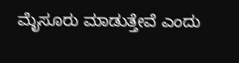ಮೈಸೂರು ಮಾಡುತ್ತೇವೆ ಎಂದು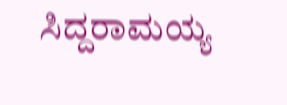ಸಿದ್ದರಾಮಯ್ಯ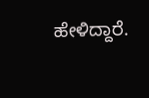ಹೇಳಿದ್ದಾರೆ.